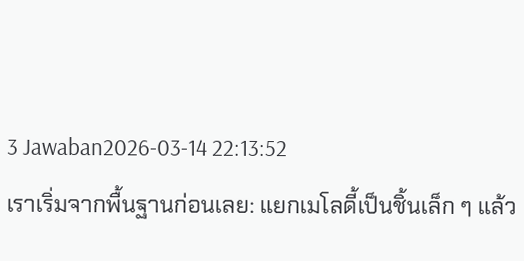3 Jawaban2026-03-14 22:13:52
เราเริ่มจากพื้นฐานก่อนเลย: แยกเมโลดี้เป็นชิ้นเล็ก ๆ แล้ว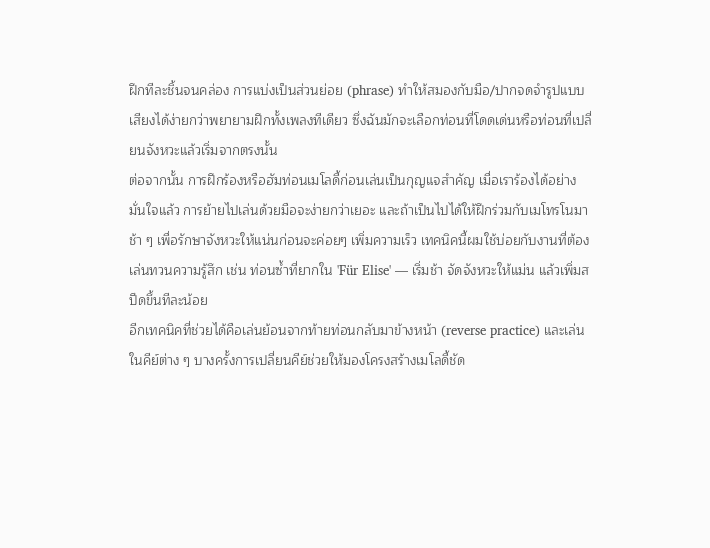ฝึกทีละชิ้นจนคล่อง การแบ่งเป็นส่วนย่อย (phrase) ทำให้สมองกับมือ/ปากจดจำรูปแบบเสียงได้ง่ายกว่าพยายามฝึกทั้งเพลงทีเดียว ซึ่งฉันมักจะเลือกท่อนที่โดดเด่นหรือท่อนที่เปลี่ยนจังหวะแล้วเริ่มจากตรงนั้น
ต่อจากนั้น การฝึกร้องหรือฮัมท่อนเมโลดี้ก่อนเล่นเป็นกุญแจสำคัญ เมื่อเราร้องได้อย่างมั่นใจแล้ว การย้ายไปเล่นด้วยมือจะง่ายกว่าเยอะ และถ้าเป็นไปได้ให้ฝึกร่วมกับเมโทรโนมาช้า ๆ เพื่อรักษาจังหวะให้แน่นก่อนจะค่อยๆ เพิ่มความเร็ว เทคนิคนี้ผมใช้บ่อยกับงานที่ต้องเล่นทวนความรู้สึก เช่น ท่อนซ้ำที่ยากใน 'Für Elise' — เริ่มช้า จัดจังหวะให้แม่น แล้วเพิ่มสปีดขึ้นทีละน้อย
อีกเทคนิคที่ช่วยได้คือเล่นย้อนจากท้ายท่อนกลับมาข้างหน้า (reverse practice) และเล่นในคีย์ต่าง ๆ บางครั้งการเปลี่ยนคีย์ช่วยให้มองโครงสร้างเมโลดี้ชัด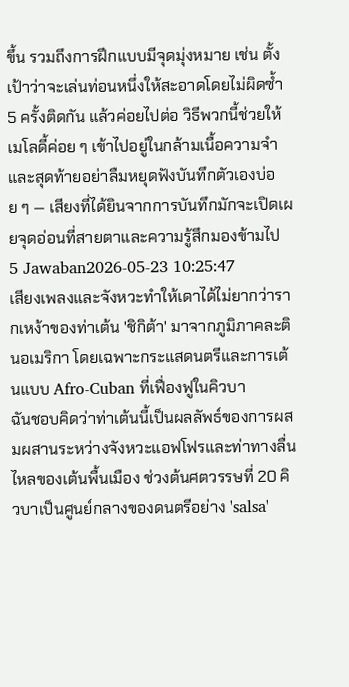ขึ้น รวมถึงการฝึกแบบมีจุดมุ่งหมาย เช่น ตั้งเป้าว่าจะเล่นท่อนหนึ่งให้สะอาดโดยไม่ผิดซ้ำ 5 ครั้งติดกัน แล้วค่อยไปต่อ วิธีพวกนี้ช่วยให้เมโลดี้ค่อย ๆ เข้าไปอยู่ในกล้ามเนื้อความจำ และสุดท้ายอย่าลืมหยุดฟังบันทึกตัวเองบ่อย ๆ — เสียงที่ได้ยินจากการบันทึกมักจะเปิดเผยจุดอ่อนที่สายตาและความรู้สึกมองข้ามไป
5 Jawaban2026-05-23 10:25:47
เสียงเพลงและจังหวะทำให้เดาได้ไม่ยากว่ารากเหง้าของท่าเต้น 'ชิกิต้า' มาจากภูมิภาคละตินอเมริกา โดยเฉพาะกระแสดนตรีและการเต้นแบบ Afro‑Cuban ที่เฟื่องฟูในคิวบา
ฉันชอบคิดว่าท่าเต้นนี้เป็นผลลัพธ์ของการผสมผสานระหว่างจังหวะแอฟโฟรและท่าทางลื่นไหลของเต้นพื้นเมือง ช่วงต้นศตวรรษที่ 20 คิวบาเป็นศูนย์กลางของดนตรีอย่าง 'salsa'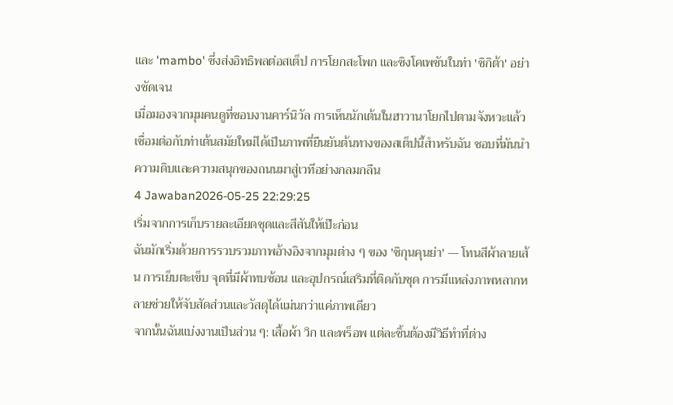และ 'mambo' ซึ่งส่งอิทธิพลต่อสเต็ป การโยกสะโพก และซิงโคเพชันในท่า 'ชิกิต้า' อย่างชัดเจน
เมื่อมองจากมุมคนดูที่ชอบงานคาร์นิวัล การเห็นนักเต้นในฮาวานาโยกไปตามจังหวะแล้วเชื่อมต่อกับท่าเต้นสมัยใหม่ได้เป็นภาพที่ยืนยันต้นทางของสเต็ปนี้สำหรับฉัน ชอบที่มันนำความดิบและความสนุกของถนนมาสู่เวทีอย่างกลมกลืน
4 Jawaban2026-05-25 22:29:25
เริ่มจากการเก็บรายละเอียดชุดและสีสันให้เป๊ะก่อน
ฉันมักเริ่มด้วยการรวบรวมภาพอ้างอิงจากมุมต่าง ๆ ของ 'ชิกุนคุนย่า' — โทนสีผ้าลายเส้น การเย็บตะเข็บ จุดที่มีผ้าทบซ้อน และอุปกรณ์เสริมที่ติดกับชุด การมีแหล่งภาพหลากหลายช่วยให้จับสัดส่วนและวัสดุได้แม่นกว่าแค่ภาพเดียว
จากนั้นฉันแบ่งงานเป็นส่วน ๆ: เสื้อผ้า วิก และพร็อพ แต่ละชิ้นต้องมีวิธีทำที่ต่าง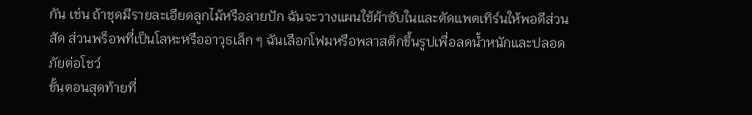กัน เช่น ถ้าชุดมีรายละเอียดลูกไม้หรือลายปัก ฉันจะวางแผนใช้ผ้าซับในและตัดแพตเทิร์นให้พอดีส่วนสัด ส่วนพร็อพที่เป็นโลหะหรืออาวุธเล็ก ๆ ฉันเลือกโฟมหรือพลาสติกขึ้นรูปเพื่อลดน้ำหนักและปลอดภัยต่อโชว์
ขั้นตอนสุดท้ายที่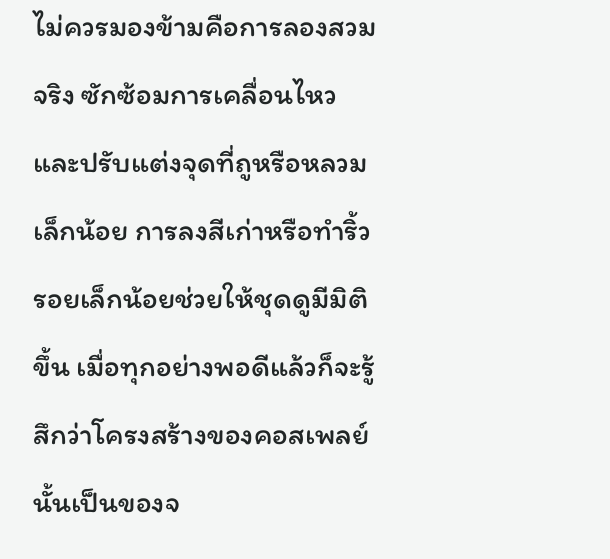ไม่ควรมองข้ามคือการลองสวมจริง ซักซ้อมการเคลื่อนไหว และปรับแต่งจุดที่ถูหรือหลวมเล็กน้อย การลงสีเก่าหรือทำริ้วรอยเล็กน้อยช่วยให้ชุดดูมีมิติขึ้น เมื่อทุกอย่างพอดีแล้วก็จะรู้สึกว่าโครงสร้างของคอสเพลย์นั้นเป็นของจ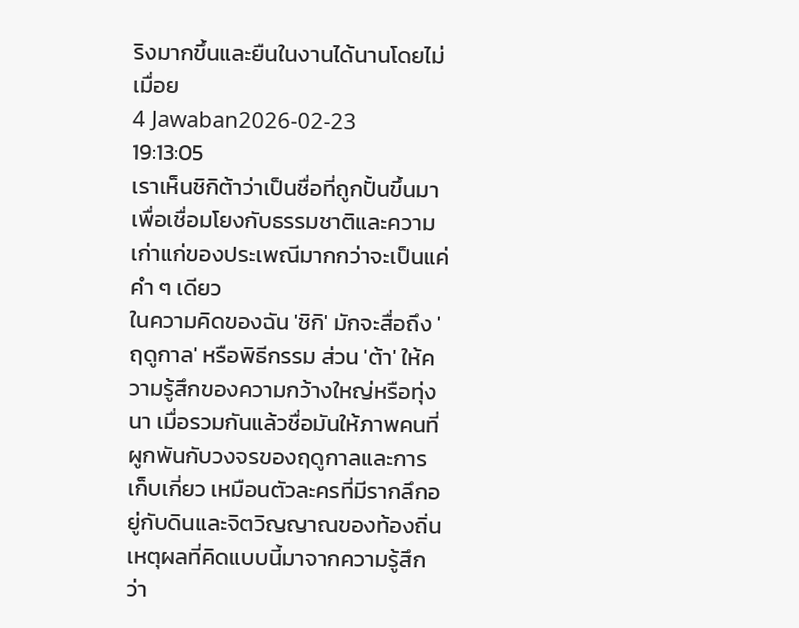ริงมากขึ้นและยืนในงานได้นานโดยไม่เมื่อย
4 Jawaban2026-02-23 19:13:05
เราเห็นชิกิต้าว่าเป็นชื่อที่ถูกปั้นขึ้นมาเพื่อเชื่อมโยงกับธรรมชาติและความเก่าแก่ของประเพณีมากกว่าจะเป็นแค่คำ ๆ เดียว
ในความคิดของฉัน 'ชิกิ' มักจะสื่อถึง 'ฤดูกาล' หรือพิธีกรรม ส่วน 'ต้า' ให้ความรู้สึกของความกว้างใหญ่หรือทุ่งนา เมื่อรวมกันแล้วชื่อมันให้ภาพคนที่ผูกพันกับวงจรของฤดูกาลและการเก็บเกี่ยว เหมือนตัวละครที่มีรากลึกอยู่กับดินและจิตวิญญาณของท้องถิ่น เหตุผลที่คิดแบบนี้มาจากความรู้สึกว่า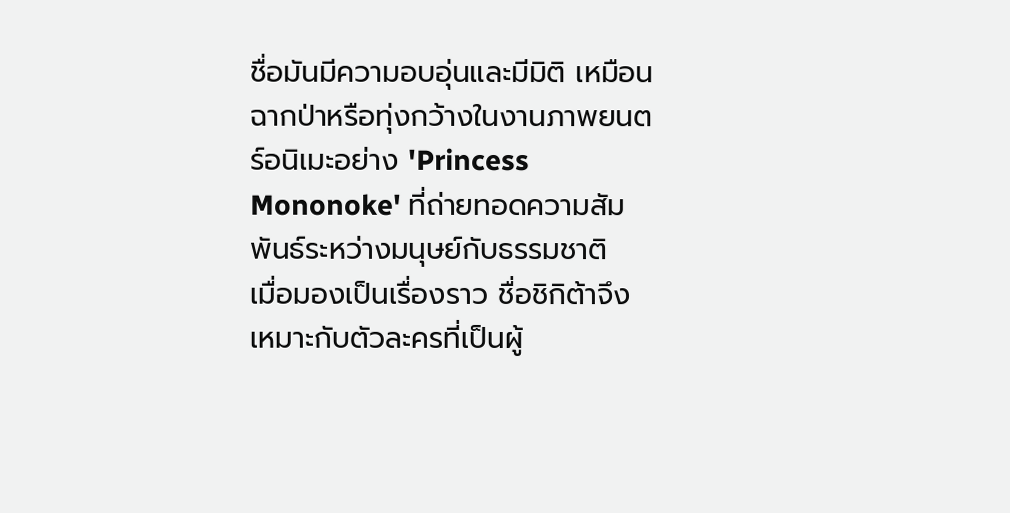ชื่อมันมีความอบอุ่นและมีมิติ เหมือนฉากป่าหรือทุ่งกว้างในงานภาพยนตร์อนิเมะอย่าง 'Princess Mononoke' ที่ถ่ายทอดความสัมพันธ์ระหว่างมนุษย์กับธรรมชาติ
เมื่อมองเป็นเรื่องราว ชื่อชิกิต้าจึงเหมาะกับตัวละครที่เป็นผู้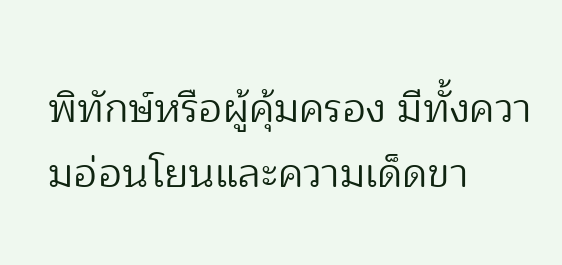พิทักษ์หรือผู้คุ้มครอง มีทั้งความอ่อนโยนและความเด็ดขา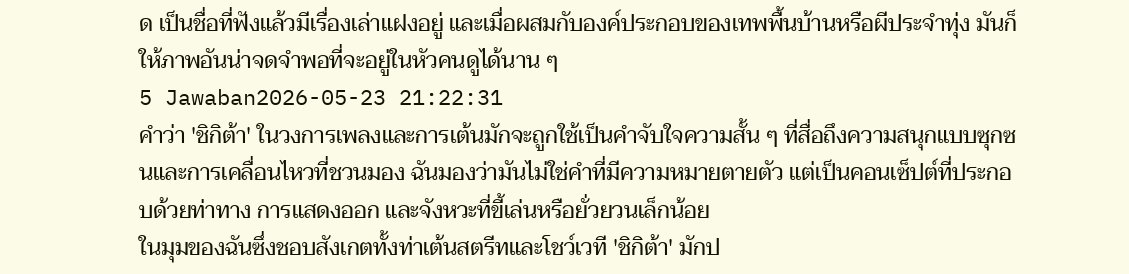ด เป็นชื่อที่ฟังแล้วมีเรื่องเล่าแฝงอยู่ และเมื่อผสมกับองค์ประกอบของเทพพื้นบ้านหรือผีประจำทุ่ง มันก็ให้ภาพอันน่าจดจำพอที่จะอยู่ในหัวคนดูได้นาน ๆ
5 Jawaban2026-05-23 21:22:31
คำว่า 'ชิกิต้า' ในวงการเพลงและการเต้นมักจะถูกใช้เป็นคำจับใจความสั้น ๆ ที่สื่อถึงความสนุกแบบซุกซนและการเคลื่อนไหวที่ชวนมอง ฉันมองว่ามันไม่ใช่คำที่มีความหมายตายตัว แต่เป็นคอนเซ็ปต์ที่ประกอบด้วยท่าทาง การแสดงออก และจังหวะที่ขี้เล่นหรือยั่วยวนเล็กน้อย
ในมุมของฉันซึ่งชอบสังเกตทั้งท่าเต้นสตรีทและโชว์เวที 'ชิกิต้า' มักป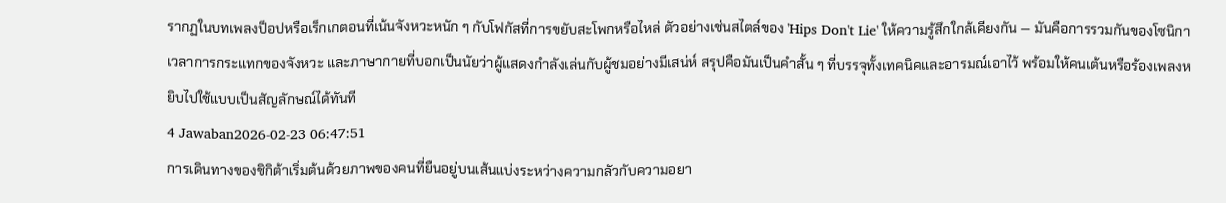รากฏในบทเพลงป็อปหรือเร็กเกตอนที่เน้นจังหวะหนัก ๆ กับโฟกัสที่การขยับสะโพกหรือไหล่ ตัวอย่างเช่นสไตล์ของ 'Hips Don't Lie' ให้ความรู้สึกใกล้เคียงกัน — มันคือการรวมกันของโซนิกา เวลาการกระแทกของจังหวะ และภาษากายที่บอกเป็นนัยว่าผู้แสดงกำลังเล่นกับผู้ชมอย่างมีเสน่ห์ สรุปคือมันเป็นคำสั้น ๆ ที่บรรจุทั้งเทคนิคและอารมณ์เอาไว้ พร้อมให้คนเต้นหรือร้องเพลงหยิบไปใช้แบบเป็นสัญลักษณ์ได้ทันที
4 Jawaban2026-02-23 06:47:51
การเดินทางของชิกิต้าเริ่มต้นด้วยภาพของคนที่ยืนอยู่บนเส้นแบ่งระหว่างความกลัวกับความอยา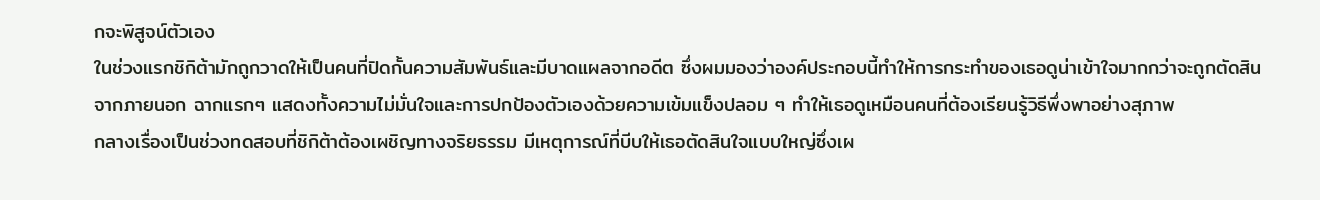กจะพิสูจน์ตัวเอง
ในช่วงแรกชิกิต้ามักถูกวาดให้เป็นคนที่ปิดกั้นความสัมพันธ์และมีบาดแผลจากอดีต ซึ่งผมมองว่าองค์ประกอบนี้ทำให้การกระทำของเธอดูน่าเข้าใจมากกว่าจะถูกตัดสินจากภายนอก ฉากแรกๆ แสดงทั้งความไม่มั่นใจและการปกป้องตัวเองด้วยความเข้มแข็งปลอม ๆ ทำให้เธอดูเหมือนคนที่ต้องเรียนรู้วิธีพึ่งพาอย่างสุภาพ
กลางเรื่องเป็นช่วงทดสอบที่ชิกิต้าต้องเผชิญทางจริยธรรม มีเหตุการณ์ที่บีบให้เธอตัดสินใจแบบใหญ่ซึ่งเผ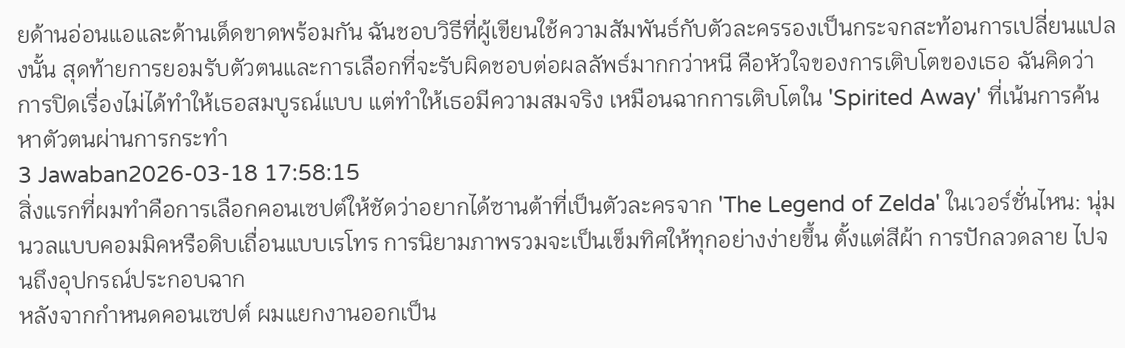ยด้านอ่อนแอและด้านเด็ดขาดพร้อมกัน ฉันชอบวิธีที่ผู้เขียนใช้ความสัมพันธ์กับตัวละครรองเป็นกระจกสะท้อนการเปลี่ยนแปลงนั้น สุดท้ายการยอมรับตัวตนและการเลือกที่จะรับผิดชอบต่อผลลัพธ์มากกว่าหนี คือหัวใจของการเติบโตของเธอ ฉันคิดว่าการปิดเรื่องไม่ได้ทำให้เธอสมบูรณ์แบบ แต่ทำให้เธอมีความสมจริง เหมือนฉากการเติบโตใน 'Spirited Away' ที่เน้นการค้นหาตัวตนผ่านการกระทำ
3 Jawaban2026-03-18 17:58:15
สิ่งแรกที่ผมทำคือการเลือกคอนเซปต์ให้ชัดว่าอยากได้ซานต้าที่เป็นตัวละครจาก 'The Legend of Zelda' ในเวอร์ชั่นไหน: นุ่มนวลแบบคอมมิคหรือดิบเถื่อนแบบเรโทร การนิยามภาพรวมจะเป็นเข็มทิศให้ทุกอย่างง่ายขึ้น ตั้งแต่สีผ้า การปักลวดลาย ไปจนถึงอุปกรณ์ประกอบฉาก
หลังจากกำหนดคอนเซปต์ ผมแยกงานออกเป็น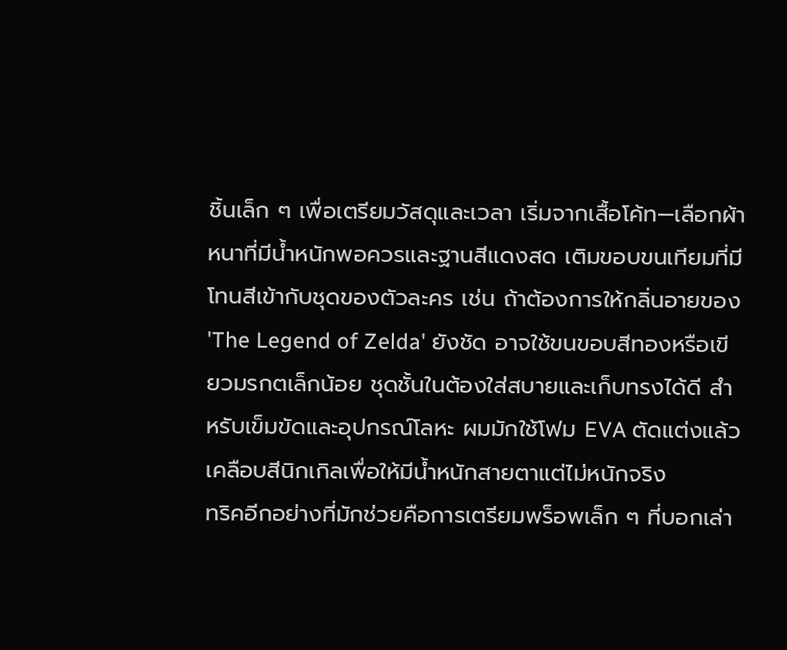ชิ้นเล็ก ๆ เพื่อเตรียมวัสดุและเวลา เริ่มจากเสื้อโค้ท—เลือกผ้าหนาที่มีน้ำหนักพอควรและฐานสีแดงสด เติมขอบขนเทียมที่มีโทนสีเข้ากับชุดของตัวละคร เช่น ถ้าต้องการให้กลิ่นอายของ 'The Legend of Zelda' ยังชัด อาจใช้ขนขอบสีทองหรือเขียวมรกตเล็กน้อย ชุดชั้นในต้องใส่สบายและเก็บทรงได้ดี สำหรับเข็มขัดและอุปกรณ์โลหะ ผมมักใช้โฟม EVA ตัดแต่งแล้วเคลือบสีนิกเกิลเพื่อให้มีน้ำหนักสายตาแต่ไม่หนักจริง
ทริคอีกอย่างที่มักช่วยคือการเตรียมพร็อพเล็ก ๆ ที่บอกเล่า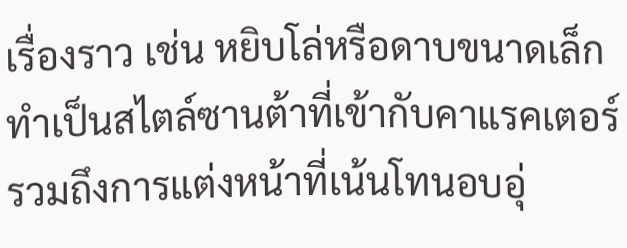เรื่องราว เช่น หยิบโล่หรือดาบขนาดเล็กทำเป็นสไตล์ซานต้าที่เข้ากับคาแรคเตอร์ รวมถึงการแต่งหน้าที่เน้นโทนอบอุ่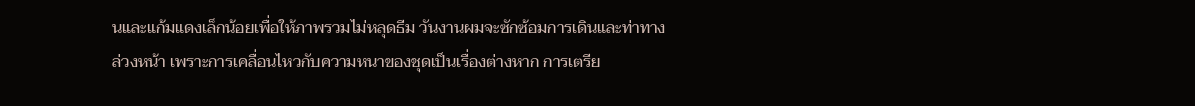นและแก้มแดงเล็กน้อยเพื่อให้ภาพรวมไม่หลุดธีม วันงานผมจะซักซ้อมการเดินและท่าทางล่วงหน้า เพราะการเคลื่อนไหวกับความหนาของชุดเป็นเรื่องต่างหาก การเตรีย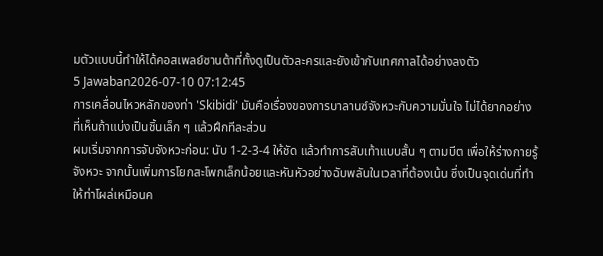มตัวแบบนี้ทำให้ได้คอสเพลย์ซานต้าที่ทั้งดูเป็นตัวละครและยังเข้ากับเทศกาลได้อย่างลงตัว
5 Jawaban2026-07-10 07:12:45
การเคลื่อนไหวหลักของท่า 'Skibidi' มันคือเรื่องของการบาลานซ์จังหวะกับความมั่นใจ ไม่ได้ยากอย่างที่เห็นถ้าแบ่งเป็นชิ้นเล็ก ๆ แล้วฝึกทีละส่วน
ผมเริ่มจากการจับจังหวะก่อน: นับ 1-2-3-4 ให้ชัด แล้วทำการสับเท้าแบบสั้น ๆ ตามบีต เพื่อให้ร่างกายรู้จังหวะ จากนั้นเพิ่มการโยกสะโพกเล็กน้อยและหันหัวอย่างฉับพลันในเวลาที่ต้องเน้น ซึ่งเป็นจุดเด่นที่ทำให้ท่าโผล่เหมือนค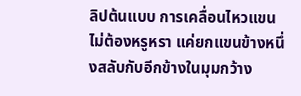ลิปต้นแบบ การเคลื่อนไหวแขนไม่ต้องหรูหรา แค่ยกแขนข้างหนึ่งสลับกับอีกข้างในมุมกว้าง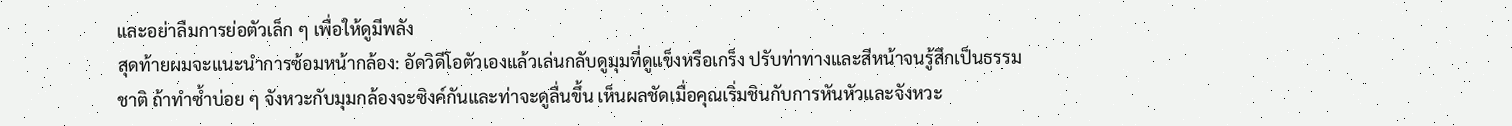และอย่าลืมการย่อตัวเล็ก ๆ เพื่อให้ดูมีพลัง
สุดท้ายผมจะแนะนำการซ้อมหน้ากล้อง: อัดวิดีโอตัวเองแล้วเล่นกลับดูมุมที่ดูแข็งหรือเกร็ง ปรับท่าทางและสีหน้าจนรู้สึกเป็นธรรมชาติ ถ้าทำซ้ำบ่อย ๆ จังหวะกับมุมกล้องจะซิงค์กันและท่าจะดูลื่นขึ้น เห็นผลชัดเมื่อคุณเริ่มชินกับการหันหัวและจังหวะ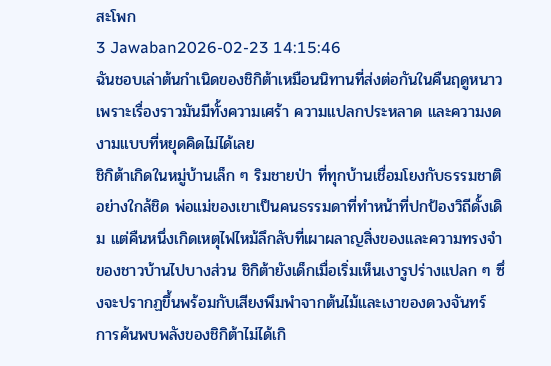สะโพก
3 Jawaban2026-02-23 14:15:46
ฉันชอบเล่าต้นกำเนิดของชิกิต้าเหมือนนิทานที่ส่งต่อกันในคืนฤดูหนาว เพราะเรื่องราวมันมีทั้งความเศร้า ความแปลกประหลาด และความงดงามแบบที่หยุดคิดไม่ได้เลย
ชิกิต้าเกิดในหมู่บ้านเล็ก ๆ ริมชายป่า ที่ทุกบ้านเชื่อมโยงกับธรรมชาติอย่างใกล้ชิด พ่อแม่ของเขาเป็นคนธรรมดาที่ทำหน้าที่ปกป้องวิถีดั้งเดิม แต่คืนหนึ่งเกิดเหตุไฟไหม้ลึกลับที่เผาผลาญสิ่งของและความทรงจำของชาวบ้านไปบางส่วน ชิกิต้ายังเด็กเมื่อเริ่มเห็นเงารูปร่างแปลก ๆ ซึ่งจะปรากฏขึ้นพร้อมกับเสียงพึมพำจากต้นไม้และเงาของดวงจันทร์
การค้นพบพลังของชิกิต้าไม่ได้เกิ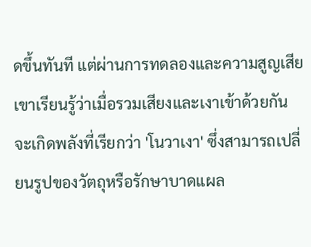ดขึ้นทันที แต่ผ่านการทดลองและความสูญเสีย เขาเรียนรู้ว่าเมื่อรวมเสียงและเงาเข้าด้วยกัน จะเกิดพลังที่เรียกว่า 'โนวาเงา' ซึ่งสามารถเปลี่ยนรูปของวัตถุหรือรักษาบาดแผล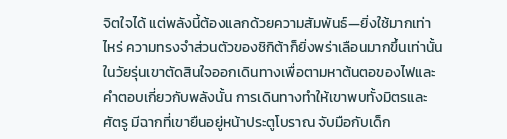จิตใจได้ แต่พลังนี้ต้องแลกด้วยความสัมพันธ์—ยิ่งใช้มากเท่าไหร่ ความทรงจำส่วนตัวของชิกิต้าก็ยิ่งพร่าเลือนมากขึ้นเท่านั้น ในวัยรุ่นเขาตัดสินใจออกเดินทางเพื่อตามหาต้นตอของไฟและคำตอบเกี่ยวกับพลังนั้น การเดินทางทำให้เขาพบทั้งมิตรและศัตรู มีฉากที่เขายืนอยู่หน้าประตูโบราณ จับมือกับเด็ก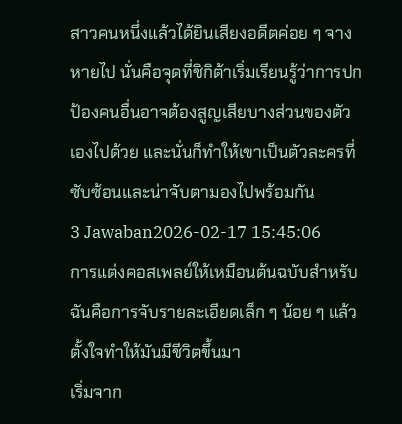สาวคนหนึ่งแล้วได้ยินเสียงอดีตค่อย ๆ จางหายไป นั่นคือจุดที่ชิกิต้าเริ่มเรียนรู้ว่าการปกป้องคนอื่นอาจต้องสูญเสียบางส่วนของตัวเองไปด้วย และนั่นก็ทำให้เขาเป็นตัวละครที่ซับซ้อนและน่าจับตามองไปพร้อมกัน
3 Jawaban2026-02-17 15:45:06
การแต่งคอสเพลย์ให้เหมือนต้นฉบับสำหรับฉันคือการจับรายละเอียดเล็ก ๆ น้อย ๆ แล้วตั้งใจทำให้มันมีชีวิตขึ้นมา
เริ่มจาก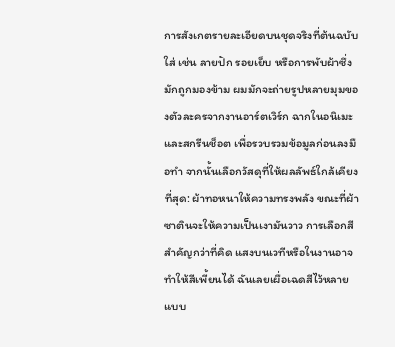การสังเกตรายละเอียดบนชุดจริงที่ต้นฉบับใส่ เช่น ลายปัก รอยเย็บ หรือการพับผ้าซึ่งมักถูกมองข้าม ผมมักจะถ่ายรูปหลายมุมของตัวละครจากงานอาร์ตเวิร์ก ฉากในอนิเมะ และสกรีนช็อต เพื่อรวบรวมข้อมูลก่อนลงมือทำ จากนั้นเลือกวัสดุที่ให้ผลลัพธ์ใกล้เคียงที่สุด: ผ้าทอหนาให้ความทรงพลัง ขณะที่ผ้าซาตินจะให้ความเป็นเงามันวาว การเลือกสีสำคัญกว่าที่คิด แสงบนเวทีหรือในงานอาจทำให้สีเพี้ยนได้ ฉันเลยเผื่อเฉดสีไว้หลายแบบ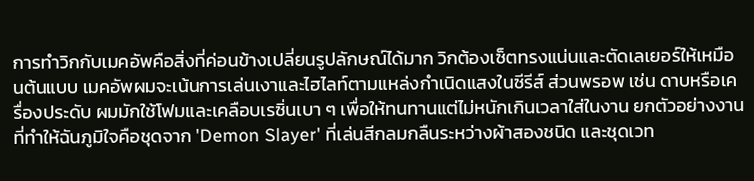การทำวิกกับเมคอัพคือสิ่งที่ค่อนข้างเปลี่ยนรูปลักษณ์ได้มาก วิกต้องเซ็ตทรงแน่นและตัดเลเยอร์ให้เหมือนต้นแบบ เมคอัพผมจะเน้นการเล่นเงาและไฮไลท์ตามแหล่งกำเนิดแสงในซีรีส์ ส่วนพรอพ เช่น ดาบหรือเครื่องประดับ ผมมักใช้โฟมและเคลือบเรซิ่นเบา ๆ เพื่อให้ทนทานแต่ไม่หนักเกินเวลาใส่ในงาน ยกตัวอย่างงานที่ทำให้ฉันภูมิใจคือชุดจาก 'Demon Slayer' ที่เล่นสีกลมกลืนระหว่างผ้าสองชนิด และชุดเวท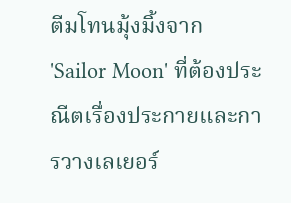ตีมโทนมุ้งมิ้งจาก 'Sailor Moon' ที่ต้องประณีตเรื่องประกายและการวางเลเยอร์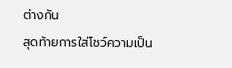ต่างกัน
สุดท้ายการใส่โชว์ความเป็น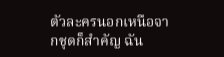ตัวละครนอกเหนือจากชุดก็สำคัญ ฉัน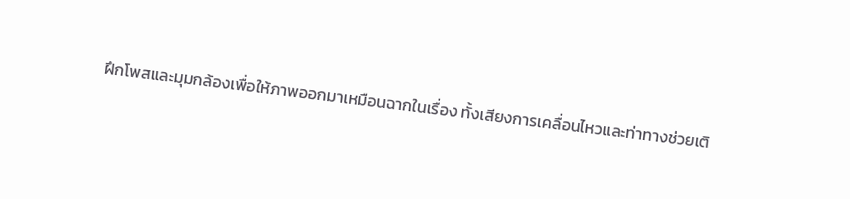ฝึกโพสและมุมกล้องเพื่อให้ภาพออกมาเหมือนฉากในเรื่อง ทั้งเสียงการเคลื่อนไหวและท่าทางช่วยเติ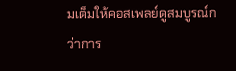มเต็มให้คอสเพลย์ดูสมบูรณ์กว่าการ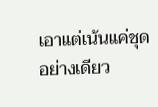เอาแต่เน้นแค่ชุดอย่างเดียว